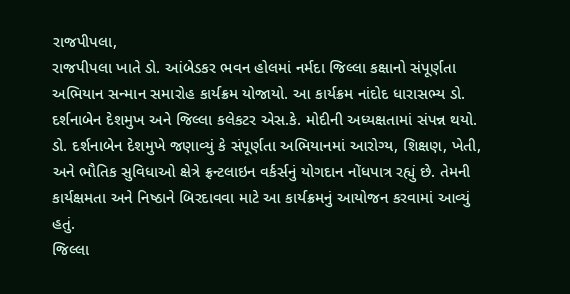રાજપીપલા,
રાજપીપલા ખાતે ડો. આંબેડકર ભવન હોલમાં નર્મદા જિલ્લા કક્ષાનો સંપૂર્ણતા અભિયાન સન્માન સમારોહ કાર્યક્રમ યોજાયો. આ કાર્યક્રમ નાંદોદ ધારાસભ્ય ડો. દર્શનાબેન દેશમુખ અને જિલ્લા કલેકટર એસ.કે. મોદીની અધ્યક્ષતામાં સંપન્ન થયો.
ડો. દર્શનાબેન દેશમુખે જણાવ્યું કે સંપૂર્ણતા અભિયાનમાં આરોગ્ય, શિક્ષણ, ખેતી, અને ભૌતિક સુવિધાઓ ક્ષેત્રે ફ્રન્ટલાઇન વર્કર્સનું યોગદાન નોંધપાત્ર રહ્યું છે. તેમની કાર્યક્ષમતા અને નિષ્ઠાને બિરદાવવા માટે આ કાર્યક્રમનું આયોજન કરવામાં આવ્યું હતું.
જિલ્લા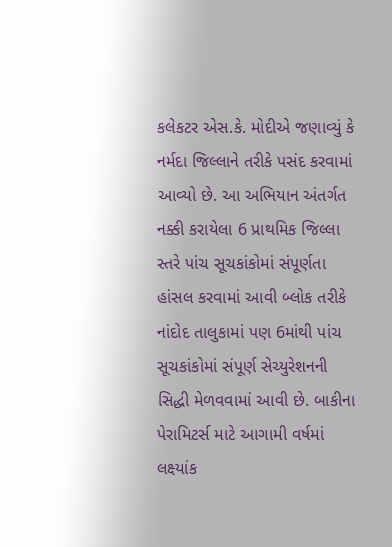કલેકટર એસ.કે. મોદીએ જણાવ્યું કે નર્મદા જિલ્લાને તરીકે પસંદ કરવામાં આવ્યો છે. આ અભિયાન અંતર્ગત નક્કી કરાયેલા 6 પ્રાથમિક જિલ્લા સ્તરે પાંચ સૂચકાંકોમાં સંપૂર્ણતા હાંસલ કરવામાં આવી બ્લોક તરીકે નાંદોદ તાલુકામાં પણ 6માંથી પાંચ સૂચકાંકોમાં સંપૂર્ણ સેચ્યુરેશનની સિદ્ધી મેળવવામાં આવી છે. બાકીના પેરામિટર્સ માટે આગામી વર્ષમાં લક્ષ્યાંક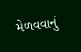મેળવવાનું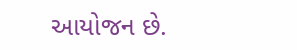આયોજન છે.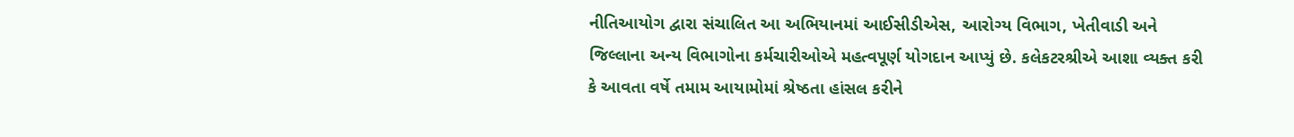નીતિઆયોગ દ્વારા સંચાલિત આ અભિયાનમાં આઈસીડીએસ, આરોગ્ય વિભાગ, ખેતીવાડી અને જિલ્લાના અન્ય વિભાગોના કર્મચારીઓએ મહત્વપૂર્ણ યોગદાન આપ્યું છે. કલેકટરશ્રીએ આશા વ્યક્ત કરી કે આવતા વર્ષે તમામ આયામોમાં શ્રેષ્ઠતા હાંસલ કરીને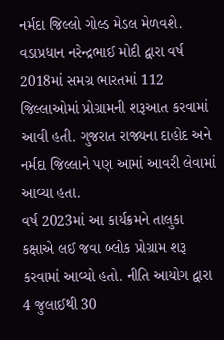નર્મદા જિલ્લો ગોલ્ડ મેડલ મેળવશે.
વડાપ્રધાન નરેન્દ્રભાઈ મોદી દ્વારા વર્ષ 2018માં સમગ્ર ભારતમાં 112 જિલ્લાઓમાં પ્રોગ્રામની શરૂઆત કરવામાં આવી હતી. ગુજરાત રાજ્યના દાહોદ અને નર્મદા જિલ્લાને પણ આમાં આવરી લેવામાં આવ્યા હતા.
વર્ષ 2023માં આ કાર્યક્રમને તાલુકા કક્ષાએ લઈ જવા બ્લોક પ્રોગ્રામ શરૂ કરવામાં આવ્યો હતો. નીતિ આયોગ દ્વારા 4 જુલાઈથી 30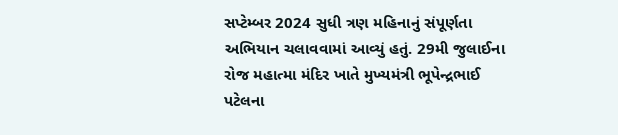સપ્ટેમ્બર 2024 સુધી ત્રણ મહિનાનું સંપૂર્ણતા અભિયાન ચલાવવામાં આવ્યું હતું. 29મી જુલાઈના રોજ મહાત્મા મંદિર ખાતે મુખ્યમંત્રી ભૂપેન્દ્રભાઈ પટેલના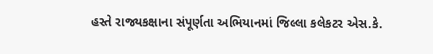હસ્તે રાજ્યકક્ષાના સંપૂર્ણતા અભિયાનમાં જિલ્લા કલેકટર એસ.કે.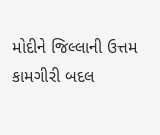મોદીને જિલ્લાની ઉત્તમ કામગીરી બદલ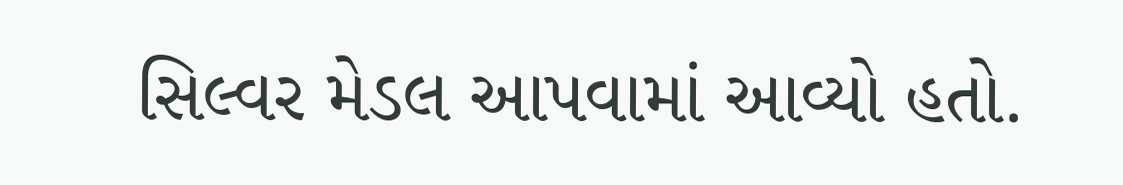સિલ્વર મેડલ આપવામાં આવ્યો હતો.